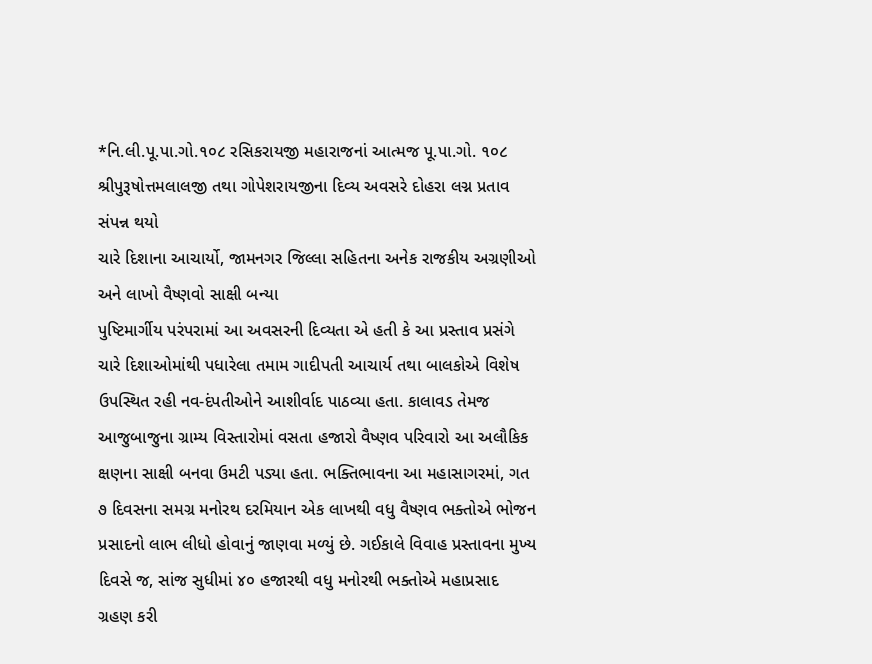*નિ.લી.પૂ.પા.ગો.૧૦૮ રસિકરાયજી મહારાજનાં આત્મજ પૂ.પા.ગો. ૧૦૮ શ્રીપુરૂષોત્તમલાલજી તથા ગોપેશરાયજીના દિવ્ય અવસરે દોહરા લગ્ન પ્રતાવ સંપન્ન થયો
ચારે દિશાના આચાર્યો, જામનગર જિલ્લા સહિતના અનેક રાજકીય અગ્રણીઓ અને લાખો વૈષ્ણવો સાક્ષી બન્યા
પુષ્ટિમાર્ગીય પરંપરામાં આ અવસરની દિવ્યતા એ હતી કે આ પ્રસ્તાવ પ્રસંગે ચારે દિશાઓમાંથી પધારેલા તમામ ગાદીપતી આચાર્ય તથા બાલકોએ વિશેષ ઉપસ્થિત રહી નવ-દંપતીઓને આશીર્વાદ પાઠવ્યા હતા. કાલાવડ તેમજ આજુબાજુના ગ્રામ્ય વિસ્તારોમાં વસતા હજારો વૈષ્ણવ પરિવારો આ અલૌકિક ક્ષણના સાક્ષી બનવા ઉમટી પડ્યા હતા. ભક્તિભાવના આ મહાસાગરમાં, ગત ૭ દિવસના સમગ્ર મનોરથ દરમિયાન એક લાખથી વધુ વૈષ્ણવ ભક્તોએ ભોજન પ્રસાદનો લાભ લીધો હોવાનું જાણવા મળ્યું છે. ગઈકાલે વિવાહ પ્રસ્તાવના મુખ્ય દિવસે જ, સાંજ સુધીમાં ૪૦ હજારથી વધુ મનોરથી ભક્તોએ મહાપ્રસાદ ગ્રહણ કરી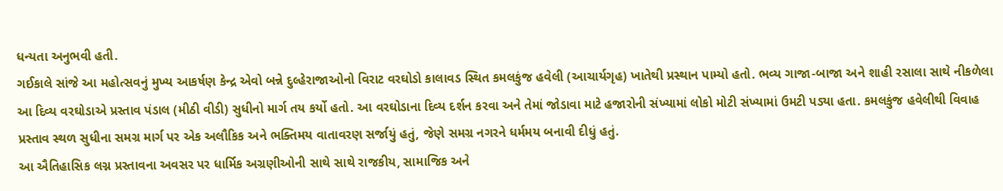ધન્યતા અનુભવી હતી.
ગઈકાલે સાંજે આ મહોત્સવનું મુખ્ય આકર્ષણ કેન્દ્ર એવો બન્ને દુલ્હેરાજાઓનો વિરાટ વરઘોડો કાલાવડ સ્થિત કમલકુંજ હવેલી (આચાર્યગૃહ) ખાતેથી પ્રસ્થાન પામ્યો હતો. ભવ્ય ગાજા-બાજા અને શાહી રસાલા સાથે નીકળેલા આ દિવ્ય વરઘોડાએ પ્રસ્તાવ પંડાલ (મીઠી વીડી) સુધીનો માર્ગ તય કર્યો હતો. આ વરઘોડાના દિવ્ય દર્શન કરવા અને તેમાં જોડાવા માટે હજારોની સંખ્યામાં લોકો મોટી સંખ્યામાં ઉમટી પડ્યા હતા. કમલકુંજ હવેલીથી વિવાહ પ્રસ્તાવ સ્થળ સુધીના સમગ્ર માર્ગ પર એક અલૌકિક અને ભક્તિમય વાતાવરણ સર્જાયું હતું, જેણે સમગ્ર નગરને ધર્મમય બનાવી દીધું હતું.
આ ઐતિહાસિક લગ્ન પ્રસ્તાવના અવસર પર ધાર્મિક અગ્રણીઓની સાથે સાથે રાજકીય, સામાજિક અને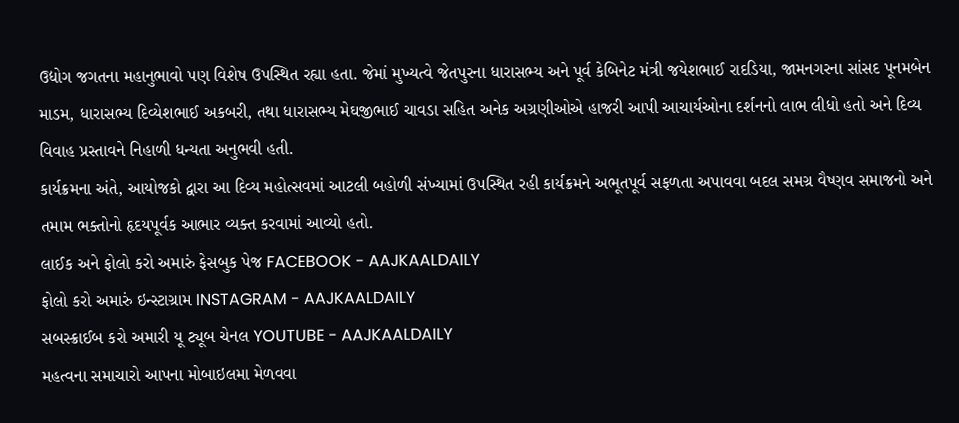ઉદ્યોગ જગતના મહાનુભાવો પણ વિશેષ ઉપસ્થિત રહ્યા હતા. જેમાં મુખ્યત્વે જેતપુરના ધારાસભ્ય અને પૂર્વ કેબિનેટ મંત્રી જયેશભાઈ રાદડિયા, જામનગરના સાંસદ પૂનમબેન માડમ, ધારાસભ્ય દિવ્યેશભાઈ અકબરી, તથા ધારાસભ્ય મેઘજીભાઈ ચાવડા સહિત અનેક અગ્રણીઓએ હાજરી આપી આચાર્યઓના દર્શનનો લાભ લીધો હતો અને દિવ્ય વિવાહ પ્રસ્તાવને નિહાળી ધન્યતા અનુભવી હતી.
કાર્યક્રમના અંતે, આયોજકો દ્વારા આ દિવ્ય મહોત્સવમાં આટલી બહોળી સંખ્યામાં ઉપસ્થિત રહી કાર્યક્રમને અભૂતપૂર્વ સફળતા અપાવવા બદલ સમગ્ર વૈષ્ણવ સમાજનો અને તમામ ભક્તોનો હૃદયપૂર્વક આભાર વ્યક્ત કરવામાં આવ્યો હતો.
લાઈક અને ફોલો કરો અમારું ફેસબુક પેજ FACEBOOK - AAJKAALDAILY
ફોલો કરો અમારું ઇન્સ્ટાગ્રામ INSTAGRAM - AAJKAALDAILY
સબસ્ક્રાઈબ કરો અમારી યૂ ટ્યૂબ ચેનલ YOUTUBE - AAJKAALDAILY
મહત્વના સમાચારો આપના મોબાઇલમા મેળવવા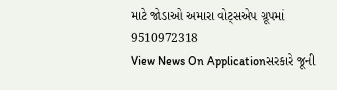માટે જોડાઓ અમારા વોટ્સએપ ગ્રૂપમાં 9510972318
View News On Applicationસરકારે જૂની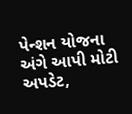પેન્શન યોજના અંગે આપી મોટી અપડેટ,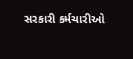સરકારી કર્મચારીઓ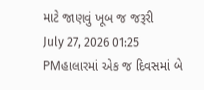માટે જાણવું ખૂબ જ જરૂરી
July 27, 2026 01:25 PMહાલારમાં એક જ દિવસમાં બે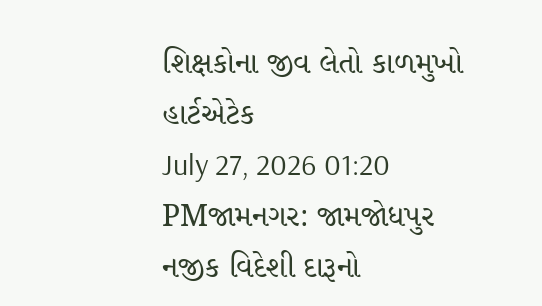શિક્ષકોના જીવ લેતો કાળમુખો હાર્ટએટેક
July 27, 2026 01:20 PMજામનગર: જામજોધપુર નજીક વિદેશી દારૂનો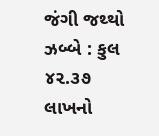જંગી જથ્થો ઝબ્બે : કુલ ૪૨.૩૭ લાખનો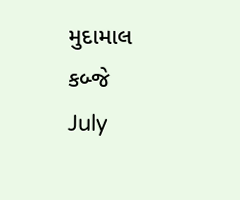મુદામાલ કબ્જે
July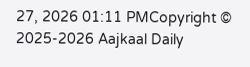27, 2026 01:11 PMCopyright © 2025-2026 Aajkaal Daily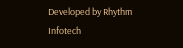Developed by Rhythm Infotech